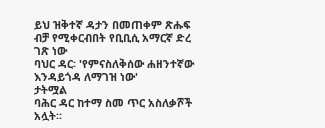ይህ ዝቅተኛ ዳታን በመጠቀም ጽሑፍ ብቻ የሚቀርብበት የቢቢሲ አማርኛ ድረ ገጽ ነው
ባህር ዳር፡ 'የምናስለቅሰው ሐዘንተኛው እንዳይጎዳ ለማገዝ ነው'
ታትሟል
ባሕር ዳር ከተማ ስመ ጥር አስለቃሾች አሏት።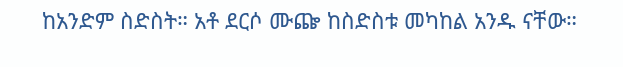ከአንድም ስድስት። አቶ ደርሶ ሙጬ ከስድስቱ መካከል አንዱ ናቸው።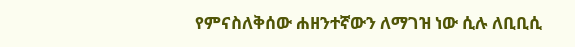የምናስለቅሰው ሐዘንተኛውን ለማገዝ ነው ሲሉ ለቢቢሲ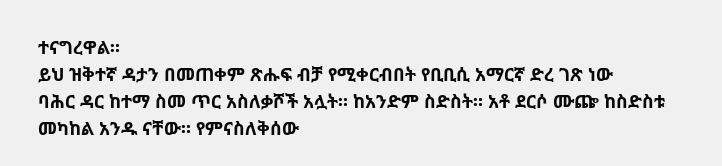ተናግረዋል።
ይህ ዝቅተኛ ዳታን በመጠቀም ጽሑፍ ብቻ የሚቀርብበት የቢቢሲ አማርኛ ድረ ገጽ ነው
ባሕር ዳር ከተማ ስመ ጥር አስለቃሾች አሏት። ከአንድም ስድስት። አቶ ደርሶ ሙጬ ከስድስቱ መካከል አንዱ ናቸው። የምናስለቅሰው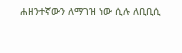ሐዘንተኛውን ለማገዝ ነው ሲሉ ለቢቢሲ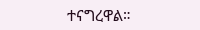ተናግረዋል።